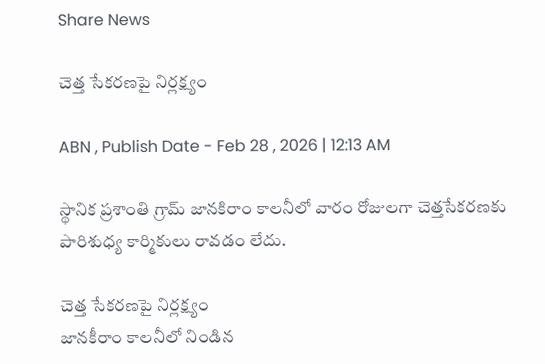Share News

చెత్త సేకరణపై నిర్లక్ష్యం

ABN , Publish Date - Feb 28 , 2026 | 12:13 AM

స్థానిక ప్రశాంతి గ్రామ్‌ జానకిరాం కాలనీలో వారం రోజులగా చెత్తసేకరణకు పారిశుధ్య కార్మికులు రావడం లేదు.

చెత్త సేకరణపై నిర్లక్ష్యం
జానకీరాం కాలనీలో నిండిన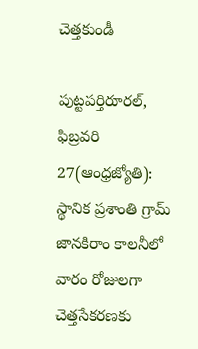చెత్తకుండీ

పుట్టపర్తిరూరల్‌, ఫిబ్రవరి 27(ఆంధ్రజ్యోతి): స్థానిక ప్రశాంతి గ్రామ్‌ జానకిరాం కాలనీలో వారం రోజులగా చెత్తసేకరణకు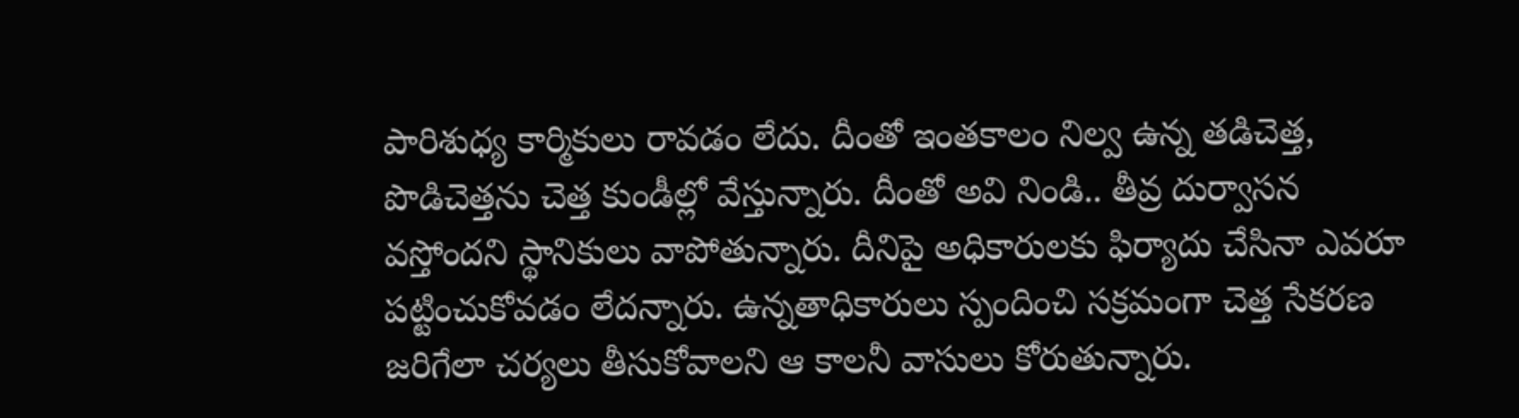పారిశుధ్య కార్మికులు రావడం లేదు. దీంతో ఇంతకాలం నిల్వ ఉన్న తడిచెత్త, పొడిచెత్తను చెత్త కుండీల్లో వేస్తున్నారు. దీంతో అవి నిండి.. తీవ్ర దుర్వాసన వస్తోందని స్థానికులు వాపోతున్నారు. దీనిపై అధికారులకు ఫిర్యాదు చేసినా ఎవరూ పట్టించుకోవడం లేదన్నారు. ఉన్నతాధికారులు స్పందించి సక్రమంగా చెత్త సేకరణ జరిగేలా చర్యలు తీసుకోవాలని ఆ కాలనీ వాసులు కోరుతున్నారు.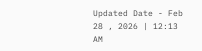Updated Date - Feb 28 , 2026 | 12:13 AM